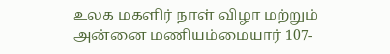உலக மகளிர் நாள் விழா மற்றும் அன்னை மணியம்மையார் 107-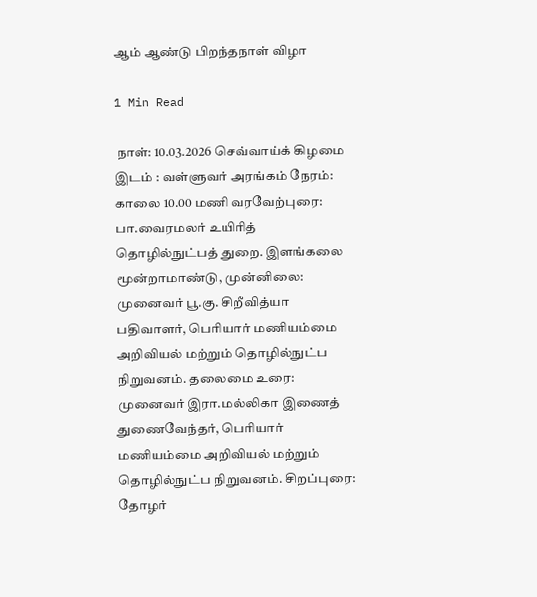ஆம் ஆண்டு பிறந்தநாள் விழா

1 Min Read

 நாள்: 10.03.2026 செவ்வாய்க் கிழமை இடம் : வள்ளுவர் அரங்கம் நேரம்: காலை 10.00 மணி வரவேற்புரை: பா.வைரமலர் உயிரித் தொழில்நுட்பத் துறை. இளங்கலை மூன்றாமாண்டு, முன்னிலை: முனைவர் பூ.கு. சிறீவித்யா பதிவாளர், பெரியார் மணியம்மை அறிவியல் மற்றும் தொழில்நுட்ப நிறுவனம். தலைமை உரை: முனைவர் இரா.மல்லிகா இணைத் துணைவேந்தர், பெரியார் மணியம்மை அறிவியல் மற்றும் தொழில்நுட்ப நிறுவனம். சிறப்புரை: தோழர்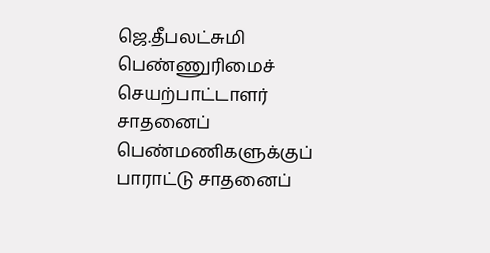ஜெ.தீபலட்சுமி பெண்ணுரிமைச் செயற்பாட்டாளர் சாதனைப் பெண்மணிகளுக்குப் பாராட்டு சாதனைப்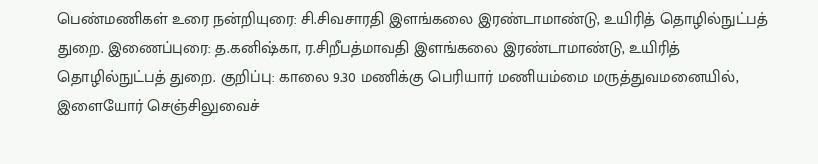பெண்மணிகள் உரை நன்றியுரை: சி.சிவசாரதி இளங்கலை இரண்டாமாண்டு, உயிரித் தொழில்நுட்பத் துறை. இணைப்புரை: த.கனிஷ்கா, ர.சிறீபத்மாவதி இளங்கலை இரண்டாமாண்டு, உயிரித் தொழில்நுட்பத் துறை. குறிப்பு: காலை 9.30 மணிக்கு பெரியார் மணியம்மை மருத்துவமனையில், இளையோர் செஞ்சிலுவைச்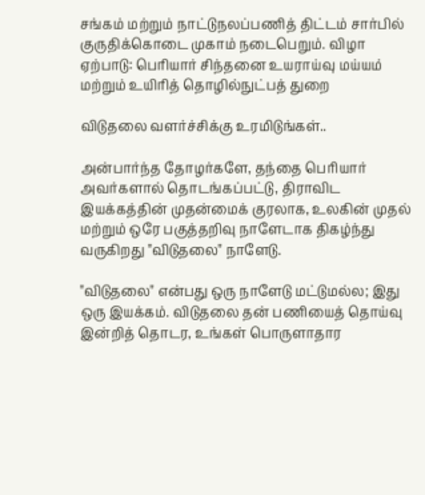சங்கம் மற்றும் நாட்டுநலப்பணித் திட்டம் சார்பில் குருதிக்கொடை முகாம் நடைபெறும். விழா ஏற்பாடு: பெரியார் சிந்தனை உயராய்வு மய்யம் மற்றும் உயிரித் தொழில்நுட்பத் துறை

விடுதலை வளர்ச்சிக்கு உரமிடுங்கள்..

அன்பார்ந்த தோழர்களே, தந்தை பெரியார் அவர்களால் தொடங்கப்பட்டு, திராவிட இயக்கத்தின் முதன்மைக் குரலாக, உலகின் முதல் மற்றும் ஒரே பகுத்தறிவு நாளேடாக திகழ்ந்து வருகிறது "விடுதலை" நாளேடு.

"விடுதலை" என்பது ஒரு நாளேடு மட்டுமல்ல; இது ஒரு இயக்கம். விடுதலை தன் பணியைத் தொய்வு இன்றித் தொடர, உங்கள் பொருளாதார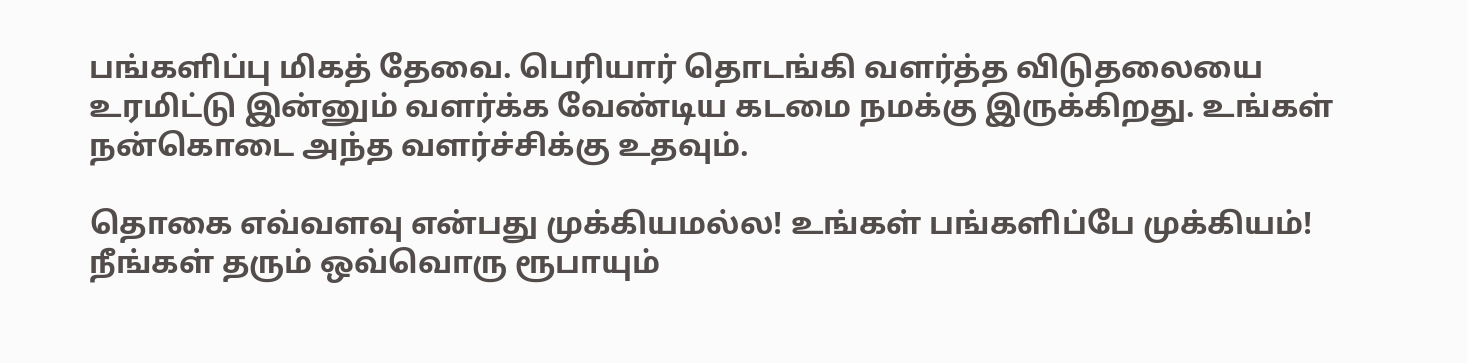பங்களிப்பு மிகத் தேவை. பெரியார் தொடங்கி வளர்த்த விடுதலையை உரமிட்டு இன்னும் வளர்க்க வேண்டிய கடமை நமக்கு இருக்கிறது. உங்கள் நன்கொடை அந்த வளர்ச்சிக்கு உதவும்.

தொகை எவ்வளவு என்பது முக்கியமல்ல! உங்கள் பங்களிப்பே முக்கியம்! நீங்கள் தரும் ஒவ்வொரு ரூபாயும்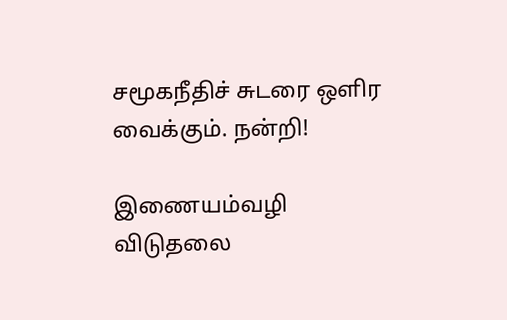சமூகநீதிச் சுடரை ஒளிர வைக்கும். நன்றி!

இணையம்வழி விடுதலை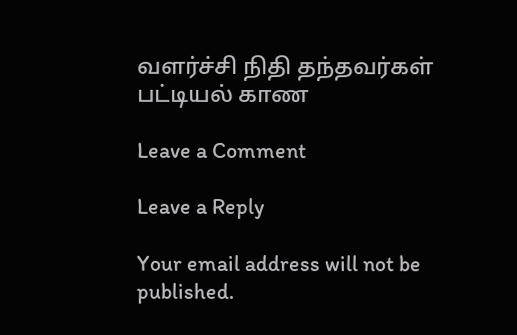வளர்ச்சி நிதி தந்தவர்கள் பட்டியல் காண

Leave a Comment

Leave a Reply

Your email address will not be published.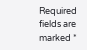Required fields are marked *